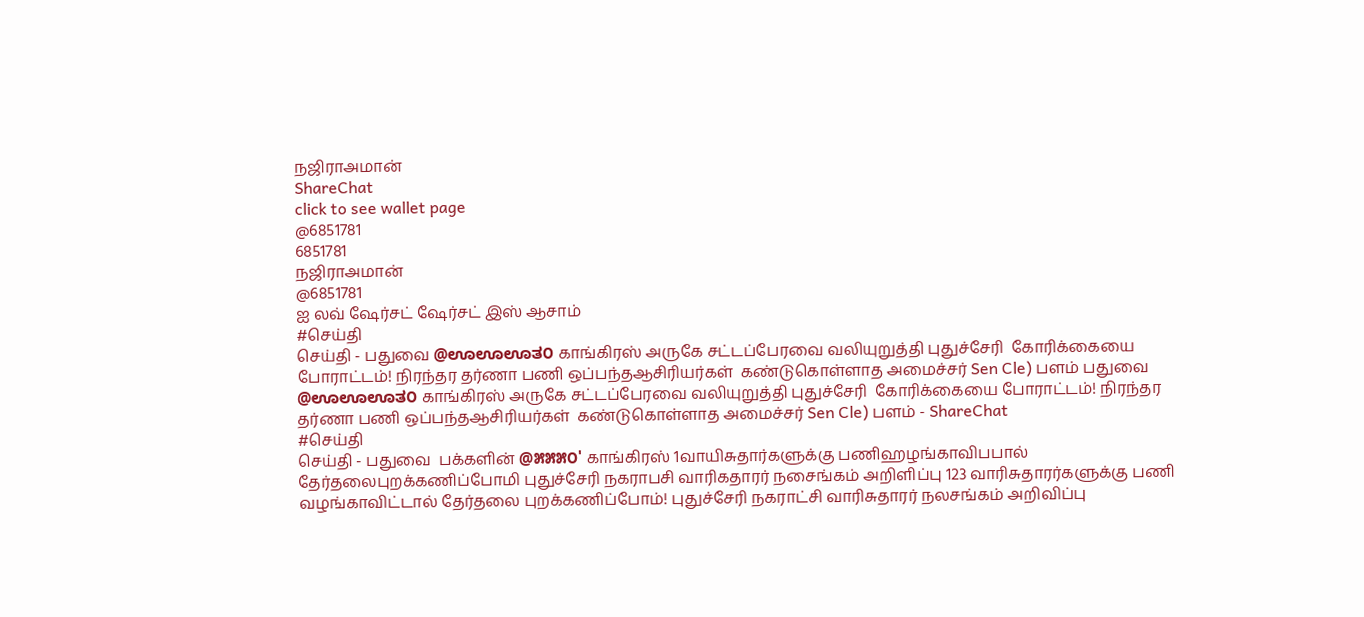நஜிராஅமான்
ShareChat
click to see wallet page
@6851781
6851781
நஜிராஅமான்
@6851781
ஐ லவ் ஷேர்சட் ஷேர்சட் இஸ் ஆசாம்
#செய்தி
செய்தி - பதுவை @ಊಊಊತ೦ காங்கிரஸ் அருகே சட்டப்பேரவை வலியுறுத்தி புதுச்சேரி  கோரிக்கையை போராட்டம்! நிரந்தர தர்ணா பணி ஒப்பந்தஆசிரியர்கள்  கண்டுகொள்ளாத அமைச்சர் Sen Cle) பளம் பதுவை @ಊಊಊತ೦ காங்கிரஸ் அருகே சட்டப்பேரவை வலியுறுத்தி புதுச்சேரி  கோரிக்கையை போராட்டம்! நிரந்தர தர்ணா பணி ஒப்பந்தஆசிரியர்கள்  கண்டுகொள்ளாத அமைச்சர் Sen Cle) பளம் - ShareChat
#செய்தி
செய்தி - பதுவை  பக்களின் @೫೫೫೦' காங்கிரஸ் 1வாயிசுதார்களுக்கு பணிஹழங்காவிபபால் தேர்தலைபுறக்கணிப்போமி புதுச்சேரி நகராபசி வாரிகதாரர் நசைங்கம் அறிளிப்பு 123 வாரிசுதாரர்களுக்கு பணி வழங்காவிட்டால் தேர்தலை புறக்கணிப்போம்! புதுச்சேரி நகராட்சி வாரிசுதாரர் நலசங்கம் அறிவிப்பு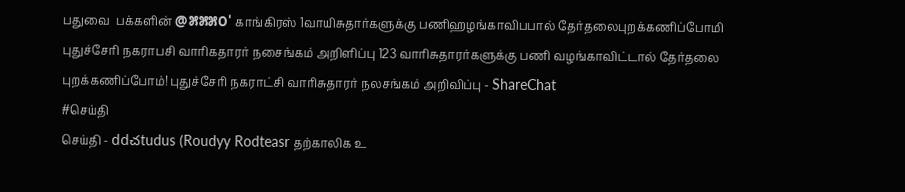பதுவை  பக்களின் @೫೫೫೦' காங்கிரஸ் 1வாயிசுதார்களுக்கு பணிஹழங்காவிபபால் தேர்தலைபுறக்கணிப்போமி புதுச்சேரி நகராபசி வாரிகதாரர் நசைங்கம் அறிளிப்பு 123 வாரிசுதாரர்களுக்கு பணி வழங்காவிட்டால் தேர்தலை புறக்கணிப்போம்! புதுச்சேரி நகராட்சி வாரிசுதாரர் நலசங்கம் அறிவிப்பு - ShareChat
#செய்தி
செய்தி - ddచtudus (Roudyy Rodteasr தற்காலிக உ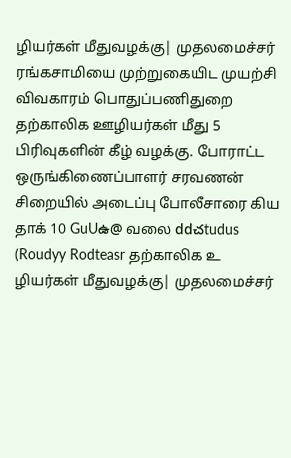ழியர்கள் மீதுவழக்கு| முதலமைச்சர் ரங்கசாமியை முற்றுகையிட முயற்சி விவகாரம் பொதுப்பணிதுறை தற்காலிக ஊழியர்கள் மீது 5 பிரிவுகளின் கீழ் வழக்கு. போராட்ட ஒருங்கிணைப்பாளர் சரவணன் சிறையில் அடைப்பு போலீசாரை கிய தாக் 10 GuUఉ@ வலை ddచtudus (Roudyy Rodteasr தற்காலிக உ ழியர்கள் மீதுவழக்கு| முதலமைச்சர்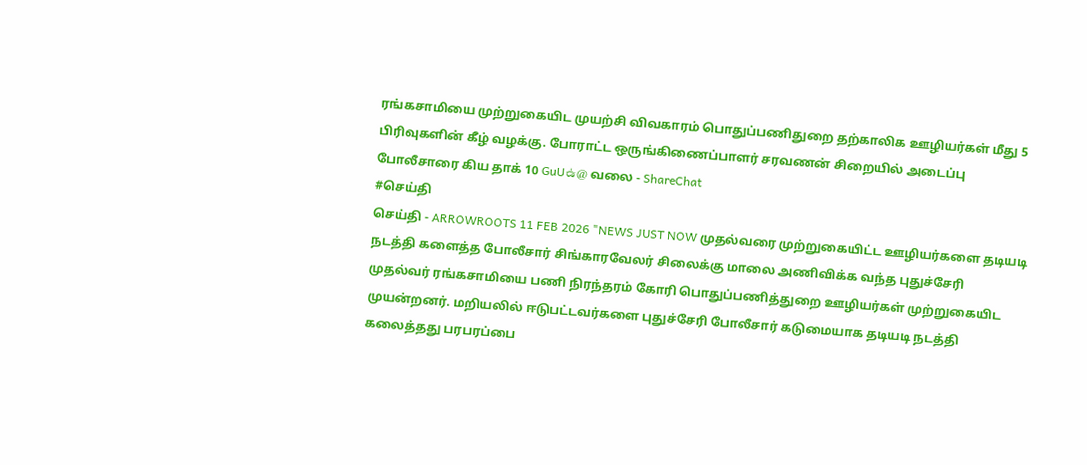ரங்கசாமியை முற்றுகையிட முயற்சி விவகாரம் பொதுப்பணிதுறை தற்காலிக ஊழியர்கள் மீது 5 பிரிவுகளின் கீழ் வழக்கு. போராட்ட ஒருங்கிணைப்பாளர் சரவணன் சிறையில் அடைப்பு போலீசாரை கிய தாக் 10 GuUఉ@ வலை - ShareChat
#செய்தி
செய்தி - ARROWROOTS 11 FEB 2026 "NEWS JUST NOW முதல்வரை முற்றுகையிட்ட ஊழியர்களை தடியடி நடத்தி களைத்த போலீசார் சிங்காரவேலர் சிலைக்கு மாலை அணிவிக்க வந்த புதுச்சேரி முதல்வர் ரங்கசாமியை பணி நிரந்தரம் கோரி பொதுப்பணித்துறை ஊழியர்கள் முற்றுகையிட முயன்றனர். மறியலில் ஈடுபட்டவர்களை புதுச்சேரி போலீசார் கடுமையாக தடியடி நடத்தி கலைத்தது பரபரப்பை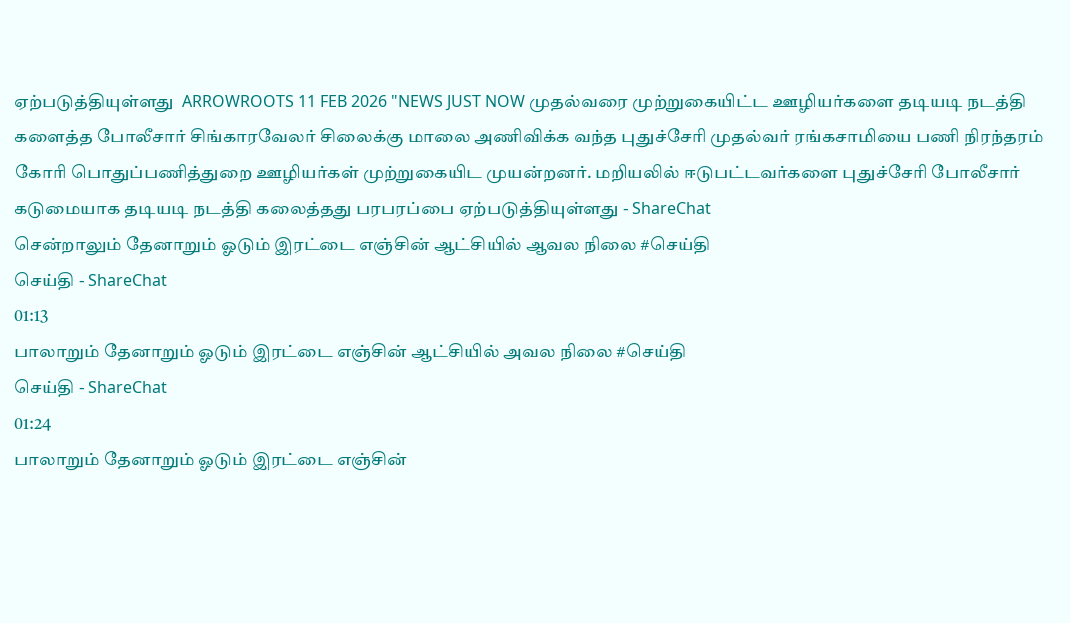ஏற்படுத்தியுள்ளது  ARROWROOTS 11 FEB 2026 "NEWS JUST NOW முதல்வரை முற்றுகையிட்ட ஊழியர்களை தடியடி நடத்தி களைத்த போலீசார் சிங்காரவேலர் சிலைக்கு மாலை அணிவிக்க வந்த புதுச்சேரி முதல்வர் ரங்கசாமியை பணி நிரந்தரம் கோரி பொதுப்பணித்துறை ஊழியர்கள் முற்றுகையிட முயன்றனர். மறியலில் ஈடுபட்டவர்களை புதுச்சேரி போலீசார் கடுமையாக தடியடி நடத்தி கலைத்தது பரபரப்பை ஏற்படுத்தியுள்ளது - ShareChat
சென்றாலும் தேனாறும் ஓடும் இரட்டை எஞ்சின் ஆட்சியில் ஆவல நிலை #செய்தி
செய்தி - ShareChat
01:13
பாலாறும் தேனாறும் ஓடும் இரட்டை எஞ்சின் ஆட்சியில் அவல நிலை #செய்தி
செய்தி - ShareChat
01:24
பாலாறும் தேனாறும் ஓடும் இரட்டை எஞ்சின்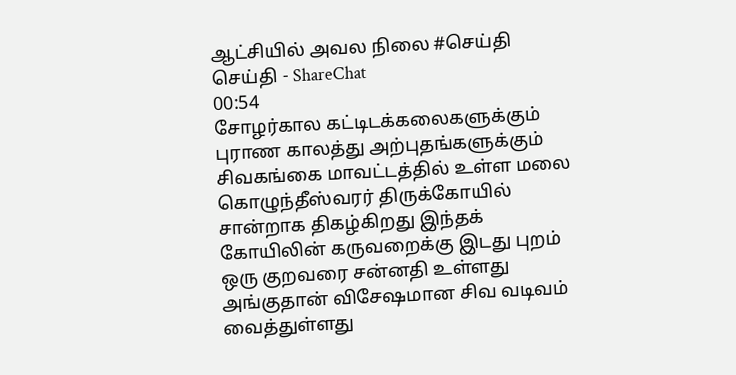ஆட்சியில் அவல நிலை #செய்தி
செய்தி - ShareChat
00:54
சோழர்கால கட்டிடக்கலைகளுக்கும் புராண காலத்து அற்புதங்களுக்கும் சிவகங்கை மாவட்டத்தில் உள்ள மலை கொழுந்தீஸ்வரர் திருக்கோயில் சான்றாக திகழ்கிறது இந்தக் கோயிலின் கருவறைக்கு இடது புறம் ஒரு குறவரை சன்னதி உள்ளது அங்குதான் விசேஷமான சிவ வடிவம் வைத்துள்ளது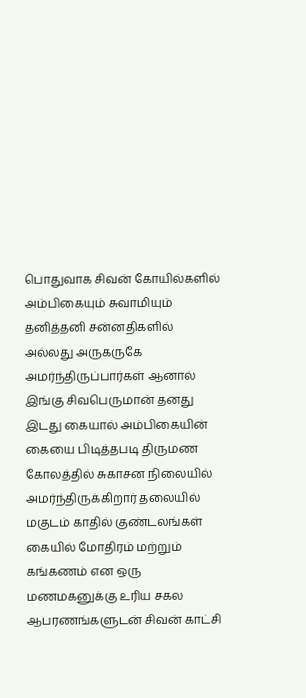பொதுவாக சிவன் கோயில்களில் அம்பிகையும் சுவாமியும் தனித்தனி சன்னதிகளில் அல்லது அருகருகே அமர்ந்திருப்பார்கள் ஆனால் இங்கு சிவபெருமான் தனது இடது கையால் அம்பிகையின் கையை பிடித்தபடி திருமண கோலத்தில் சுகாசன நிலையில் அமர்ந்திருக்கிறார் தலையில் மகுடம் காதில் குண்டலங்கள் கையில் மோதிரம் மற்றும் கங்கணம் என ஒரு மணமகனுக்கு உரிய சகல ஆபரணங்களுடன் சிவன் காட்சி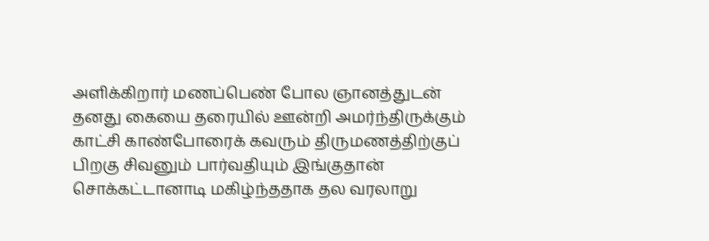அளிக்கிறார் மணப்பெண் போல ஞானத்துடன் தனது கையை தரையில் ஊன்றி அமர்ந்திருக்கும் காட்சி காண்போரைக் கவரும் திருமணத்திற்குப் பிறகு சிவனும் பார்வதியும் இங்குதான் சொக்கட்டானாடி மகிழ்ந்ததாக தல வரலாறு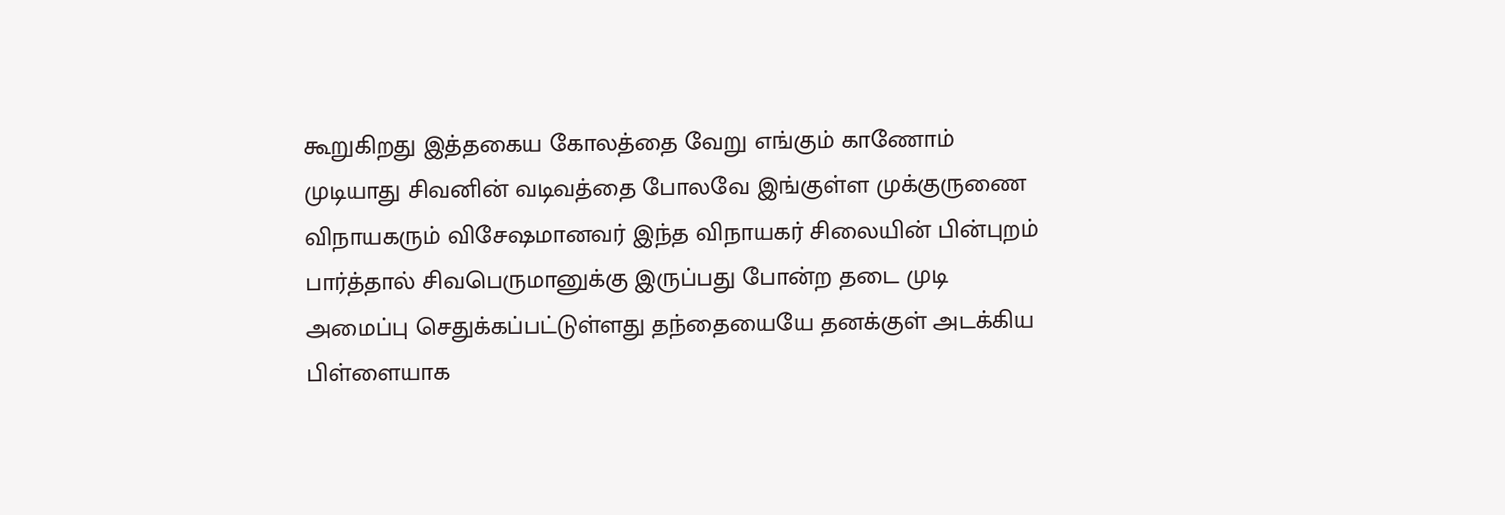கூறுகிறது இத்தகைய கோலத்தை வேறு எங்கும் காணோம் முடியாது சிவனின் வடிவத்தை போலவே இங்குள்ள முக்குருணை விநாயகரும் விசேஷமானவர் இந்த விநாயகர் சிலையின் பின்புறம் பார்த்தால் சிவபெருமானுக்கு இருப்பது போன்ற தடை முடி அமைப்பு செதுக்கப்பட்டுள்ளது தந்தையையே தனக்குள் அடக்கிய பிள்ளையாக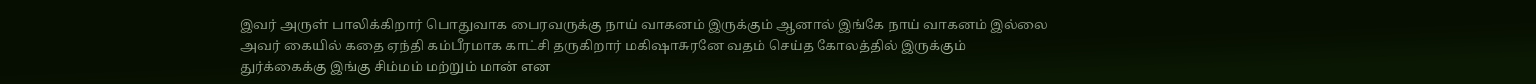இவர் அருள் பாலிக்கிறார் பொதுவாக பைரவருக்கு நாய் வாகனம் இருக்கும் ஆனால் இங்கே நாய் வாகனம் இல்லை அவர் கையில் கதை ஏந்தி கம்பீரமாக காட்சி தருகிறார் மகிஷாசுரனே வதம் செய்த கோலத்தில் இருக்கும் துர்க்கைக்கு இங்கு சிம்மம் மற்றும் மான் என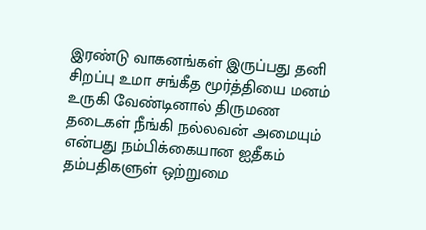இரண்டு வாகனங்கள் இருப்பது தனி சிறப்பு உமா சங்கீத மூர்த்தியை மனம் உருகி வேண்டினால் திருமண தடைகள் நீங்கி நல்லவன் அமையும் என்பது நம்பிக்கையான ஐதீகம் தம்பதிகளுள் ஒற்றுமை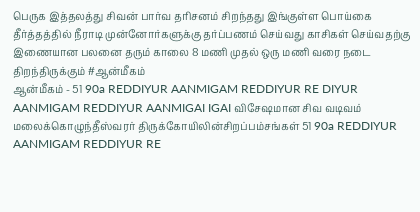பெருக இத்தலத்து சிவன் பார்வ தரிசனம் சிறந்தது இங்குள்ள பொய்கை தீர்த்தத்தில் நீராடி முன்னோர்களுக்கு தர்ப்பணம் செய்வது காசிகள் செய்வதற்கு இணையான பலனை தரும் காலை 8 மணி முதல் ஒரு மணி வரை நடை திறந்திருக்கும் #ஆன்மீகம்
ஆன்மீகம் - 51 90a REDDIYUR AANMIGAM REDDIYUR RE DIYUR AANMIGAM REDDIYUR AANMIGAI IGAI விசேஷமான சிவ வடிவம் மலைக்கொழுந்தீஸ்வரர் திருக்கோயிலின்சிறப்பம்சங்கள் 51 90a REDDIYUR AANMIGAM REDDIYUR RE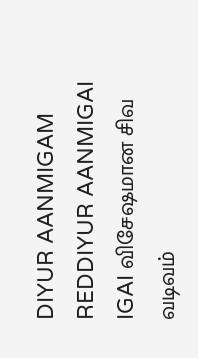DIYUR AANMIGAM REDDIYUR AANMIGAI IGAI விசேஷமான சிவ வடிவம்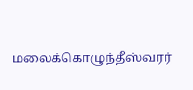மலைக்கொழுந்தீஸ்வரர்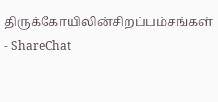திருக்கோயிலின்சிறப்பம்சங்கள் - ShareChat